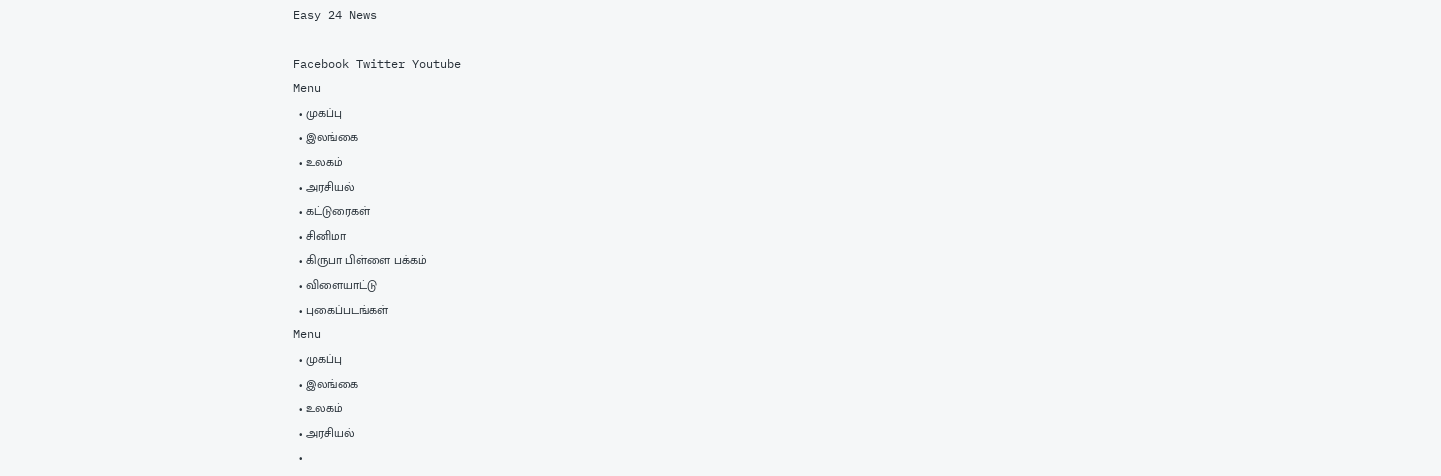Easy 24 News

Facebook Twitter Youtube
Menu
  • முகப்பு
  • இலங்கை
  • உலகம்
  • அரசியல்
  • கட்டுரைகள்
  • சினிமா
  • கிருபா பிள்ளை பக்கம்
  • விளையாட்டு
  • புகைப்படங்கள்
Menu
  • முகப்பு
  • இலங்கை
  • உலகம்
  • அரசியல்
  •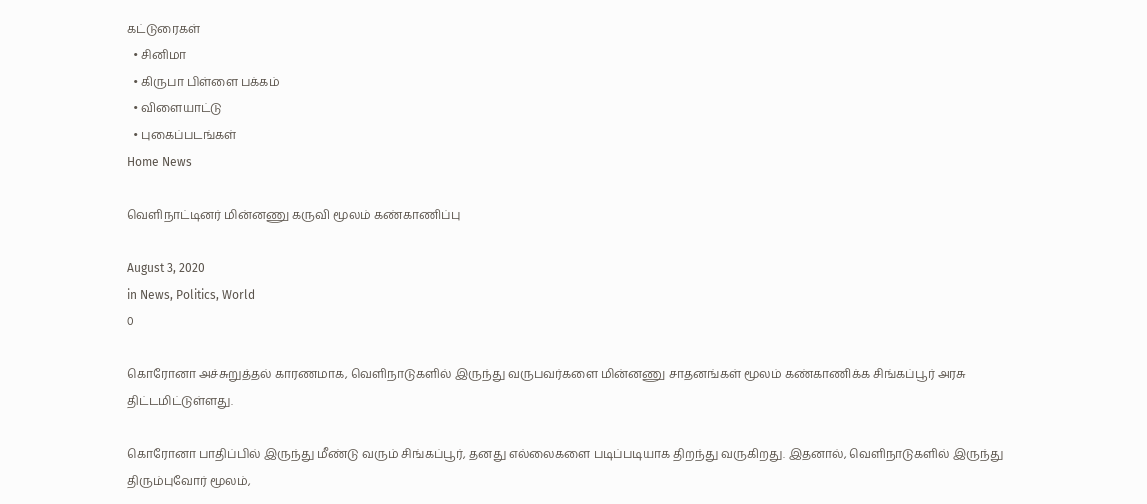கட்டுரைகள்
  • சினிமா
  • கிருபா பிள்ளை பக்கம்
  • விளையாட்டு
  • புகைப்படங்கள்
Home News

வெளிநாட்டினர் மின்னணு கருவி மூலம் கண்காணிப்பு

August 3, 2020
in News, Politics, World
0

கொரோனா அச்சுறுத்தல் காரணமாக, வெளிநாடுகளில் இருந்து வருபவர்களை மின்னணு சாதனங்கள் மூலம் கண்காணிக்க சிங்கப்பூர் அரசு திட்டமிட்டுள்ளது.

கொரோனா பாதிப்பில் இருந்து மீண்டு வரும் சிங்கப்பூர், தனது எல்லைகளை படிப்படியாக திறந்து வருகிறது. இதனால், வெளிநாடுகளில் இருந்து திரும்புவோர் மூலம்,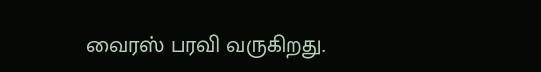வைரஸ் பரவி வருகிறது.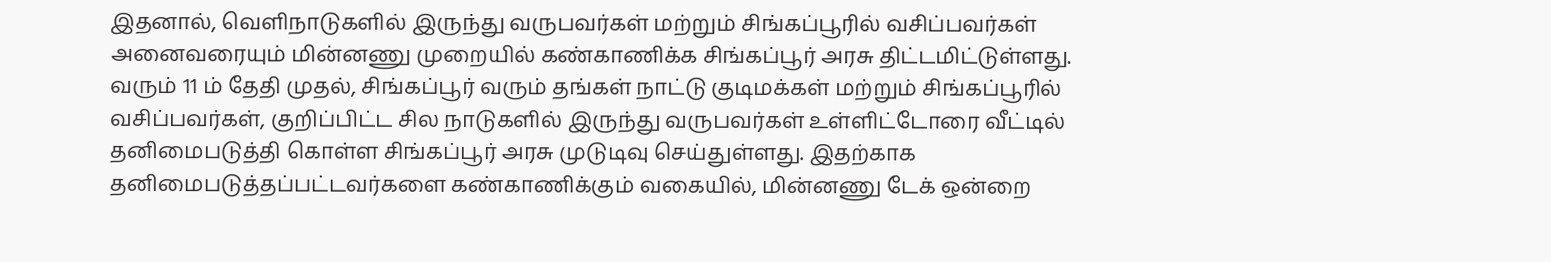இதனால், வெளிநாடுகளில் இருந்து வருபவர்கள் மற்றும் சிங்கப்பூரில் வசிப்பவர்கள் அனைவரையும் மின்னணு முறையில் கண்காணிக்க சிங்கப்பூர் அரசு திட்டமிட்டுள்ளது.
வரும் 11 ம் தேதி முதல், சிங்கப்பூர் வரும் தங்கள் நாட்டு குடிமக்கள் மற்றும் சிங்கப்பூரில் வசிப்பவர்கள், குறிப்பிட்ட சில நாடுகளில் இருந்து வருபவர்கள் உள்ளிட்டோரை வீட்டில் தனிமைபடுத்தி கொள்ள சிங்கப்பூர் அரசு முடுடிவு செய்துள்ளது. இதற்காக தனிமைபடுத்தப்பட்டவர்களை கண்காணிக்கும் வகையில், மின்னணு டேக் ஒன்றை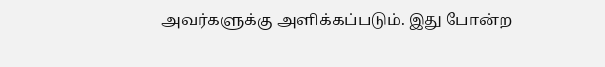அவர்களுக்கு அளிக்கப்படும். இது போன்ற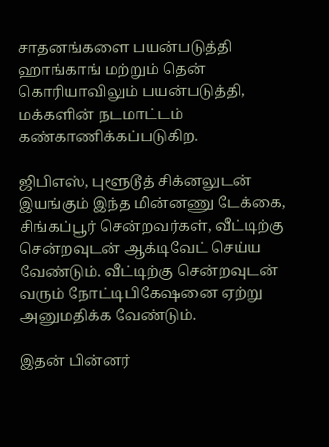சாதனங்களை பயன்படுத்தி ஹாங்காங் மற்றும் தென் கொரியாவிலும் பயன்படுத்தி, மக்களின் நடமாட்டம் கண்காணிக்கப்படுகிற.

ஜிபிஎஸ், புளூடூத் சிக்னலுடன் இயங்கும் இந்த மின்னணு டேக்கை, சிங்கப்பூர் சென்றவர்கள், வீட்டிற்கு சென்றவுடன் ஆக்டிவேட் செய்ய வேண்டும். வீட்டிற்கு சென்றவுடன் வரும் நோட்டிபிகேஷனை ஏற்று அனுமதிக்க வேண்டும்.

இதன் பின்னர்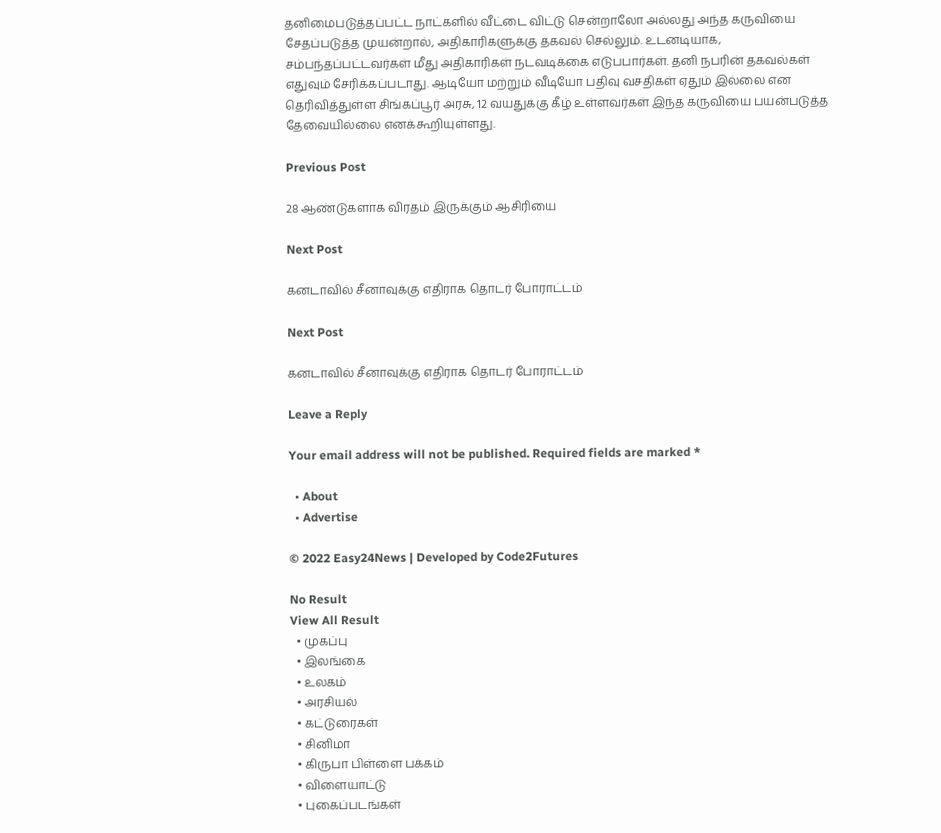தனிமைபடுத்தப்பட்ட நாட்களில் வீட்டை விட்டு சென்றாலோ அல்லது அந்த கருவியை சேதப்படுத்த முயன்றால், அதிகாரிகளுக்கு தகவல் செல்லும். உடனடியாக, சம்பந்தப்பட்டவர்கள் மீது அதிகாரிகள் நடவடிக்கை எடுபபார்கள். தனி நபரின் தகவல்கள் எதுவும் சேரிக்கப்படாது. ஆடியோ மற்றும் வீடியோ பதிவு வசதிகள் ஏதும் இல்லை என தெரிவித்துள்ள சிங்கப்பூர் அரசு, 12 வயதுக்கு கீழ் உள்ளவர்கள் இந்த கருவியை பயன்படுத்த தேவையில்லை எனக்கூறியுள்ளது.

Previous Post

28 ஆண்டுகளாக விரதம் இருக்கும் ஆசிரியை

Next Post

கனடாவில் சீனாவுக்கு எதிராக தொடர் போராட்டம்

Next Post

கனடாவில் சீனாவுக்கு எதிராக தொடர் போராட்டம்

Leave a Reply

Your email address will not be published. Required fields are marked *

  • About
  • Advertise

© 2022 Easy24News | Developed by Code2Futures

No Result
View All Result
  • முகப்பு
  • இலங்கை
  • உலகம்
  • அரசியல்
  • கட்டுரைகள்
  • சினிமா
  • கிருபா பிள்ளை பக்கம்
  • விளையாட்டு
  • புகைப்படங்கள்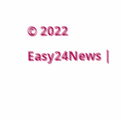© 2022 Easy24News |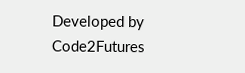Developed by Code2Futures